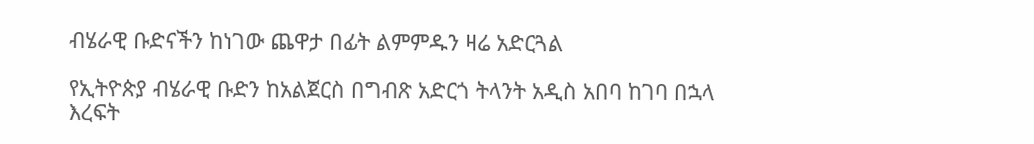ብሄራዊ ቡድናችን ከነገው ጨዋታ በፊት ልምምዱን ዛሬ አድርጓል

የኢትዮጵያ ብሄራዊ ቡድን ከአልጀርስ በግብጽ አድርጎ ትላንት አዲስ አበባ ከገባ በኋላ እረፍት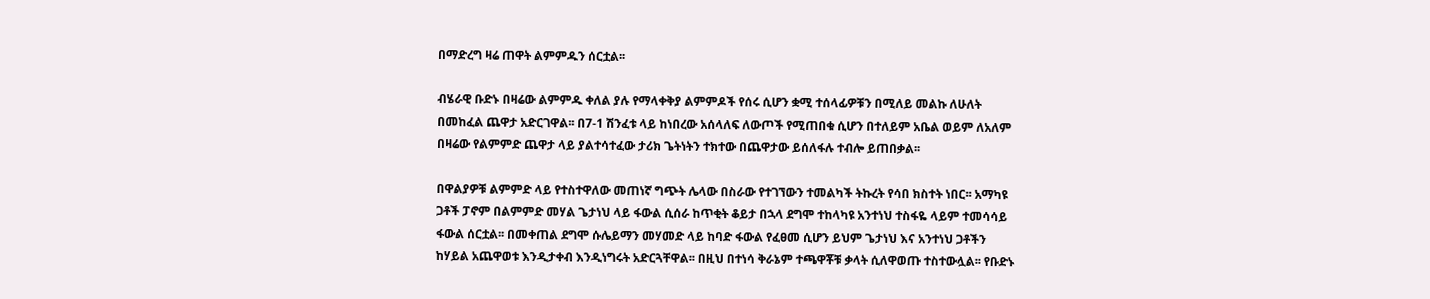በማድረግ ዛሬ ጠዋት ልምምዱን ሰርቷል፡፡

ብሄራዊ ቡድኑ በዛሬው ልምምዱ ቀለል ያሉ የማላቀቅያ ልምምዶች የሰሩ ሲሆን ቋሚ ተሰላፊዎቹን በሚለይ መልኩ ለሁለት በመከፈል ጨዋታ አድርገዋል፡፡ በ7-1 ሽንፈቱ ላይ ከነበረው አሰላለፍ ለውጦች የሚጠበቁ ሲሆን በተለይም አቤል ወይም ለአለም በዛሬው የልምምድ ጨዋታ ላይ ያልተሳተፈው ታሪክ ጌትነትን ተክተው በጨዋታው ይሰለፋሉ ተብሎ ይጠበቃል፡፡

በዋልያዎቹ ልምምድ ላይ የተስተዋለው መጠነኛ ግጭት ሌላው በስራው የተገኘውን ተመልካች ትኩረት የሳበ ክስተት ነበር፡፡ አማካዩ ጋቶች ፓኖም በልምምድ መሃል ጌታነህ ላይ ፋውል ሲሰራ ከጥቂት ቆይታ በኋላ ደግሞ ተከላካዩ አንተነህ ተስፋዬ ላይም ተመሳሳይ ፋውል ሰርቷል፡፡ በመቀጠል ደግሞ ሱሌይማን መሃመድ ላይ ከባድ ፋውል የፈፀመ ሲሆን ይህም ጌታነህ እና አንተነህ ጋቶችን ከሃይል አጨዋወቱ እንዲታቀብ እንዲነግሩት አድርጓቸዋል፡፡ በዚህ በተነሳ ቅራኔም ተጫዋቾቹ ቃላት ሲለዋወጡ ተስተውሏል፡፡ የቡድኑ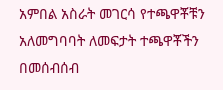አምበል አስራት መገርሳ የተጫዋቾቹን አለመግባባት ለመፍታት ተጫዋቾችን በመሰብሰብ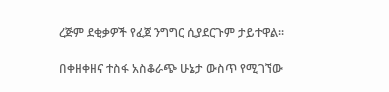ረጅም ደቂቃዎች የፈጀ ንግግር ሲያደርጉም ታይተዋል፡፡

በቀዘቀዘና ተስፋ አስቆራጭ ሁኔታ ውስጥ የሚገኘው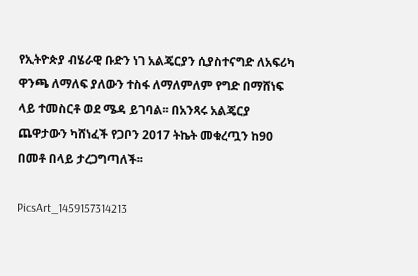የኢትዮጵያ ብሄራዊ ቡድን ነገ አልጄርያን ሲያስተናግድ ለአፍሪካ ዋንጫ ለማለፍ ያለውን ተስፋ ለማለምለም የግድ በማሸነፍ ላይ ተመስርቶ ወደ ሜዳ ይገባል፡፡ በአንጻሩ አልጄርያ ጨዋታውን ካሸነፈች የጋቦን 2017 ትኬት መቁረጧን ከ90 በመቶ በላይ ታረጋግጣለች፡፡

PicsArt_1459157314213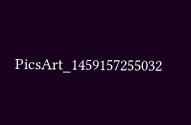PicsArt_1459157255032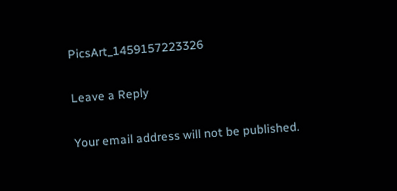PicsArt_1459157223326

Leave a Reply

Your email address will not be published.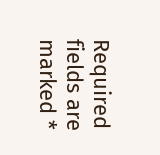Required fields are marked *